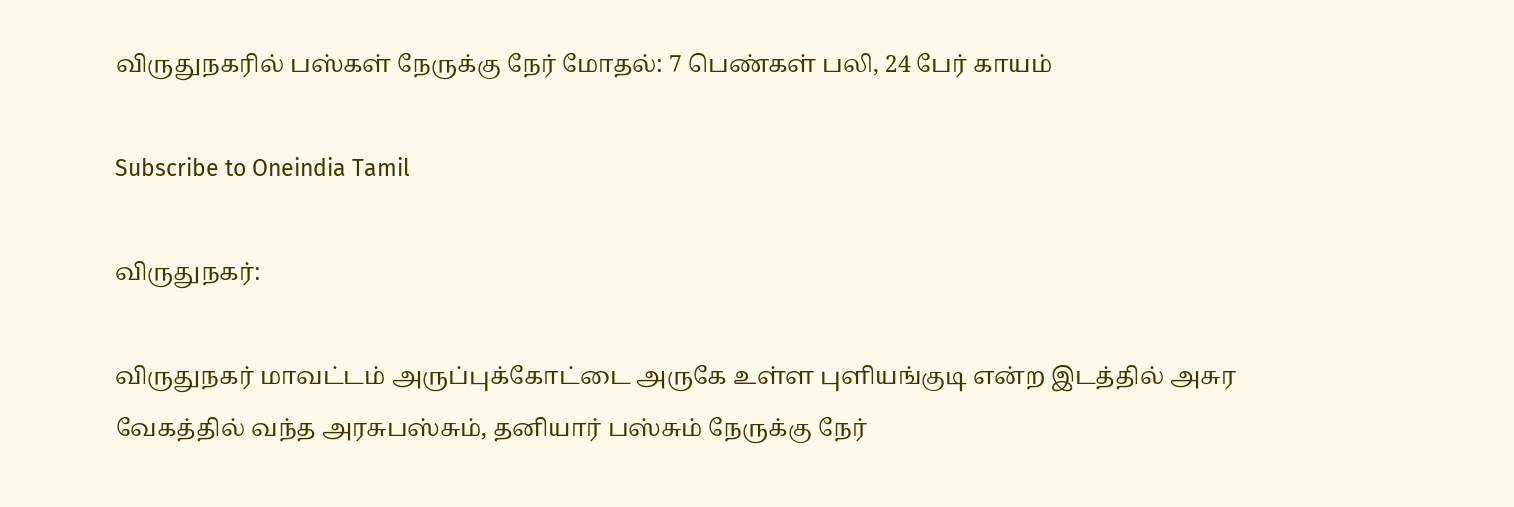விருதுநகரில் பஸ்கள் நேருக்கு நேர் மோதல்: 7 பெண்கள் பலி, 24 பேர் காயம்

Subscribe to Oneindia Tamil

விருதுநகர்:

விருதுநகர் மாவட்டம் அருப்புக்கோட்டை அருகே உள்ள புளியங்குடி என்ற இடத்தில் அசுர வேகத்தில் வந்த அரசுபஸ்சும், தனியார் பஸ்சும் நேருக்கு நேர்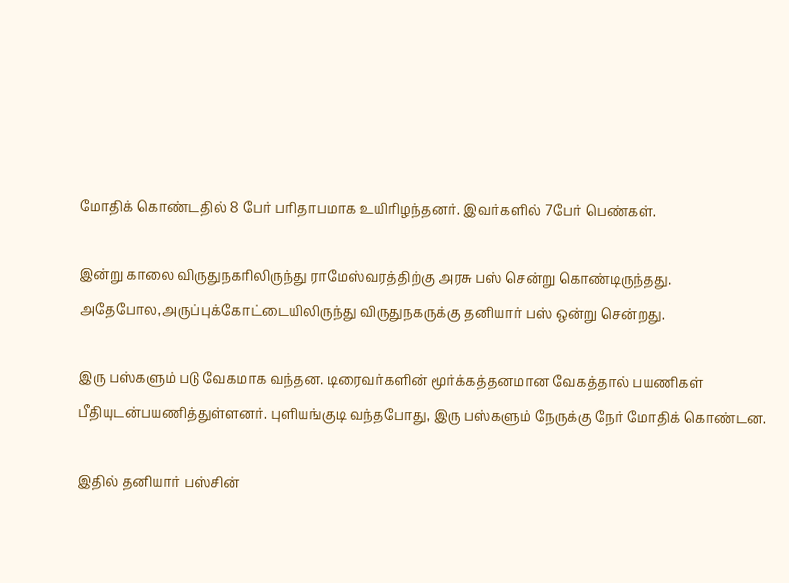மோதிக் கொண்டதில் 8 பேர் பரிதாபமாக உயிரிழந்தனர். இவர்களில் 7பேர் பெண்கள்.

இன்று காலை விருதுநகரிலிருந்து ராமேஸ்வரத்திற்கு அரசு பஸ் சென்று கொண்டிருந்தது. அதேபோல,அருப்புக்கோட்டையிலிருந்து விருதுநகருக்கு தனியார் பஸ் ஒன்று சென்றது.

இரு பஸ்களும் படு வேகமாக வந்தன. டிரைவர்களின் மூர்க்கத்தனமான வேகத்தால் பயணிகள் பீதியுடன்பயணித்துள்ளனர். புளியங்குடி வந்தபோது, இரு பஸ்களும் நேருக்கு நேர் மோதிக் கொண்டன.

இதில் தனியார் பஸ்சின்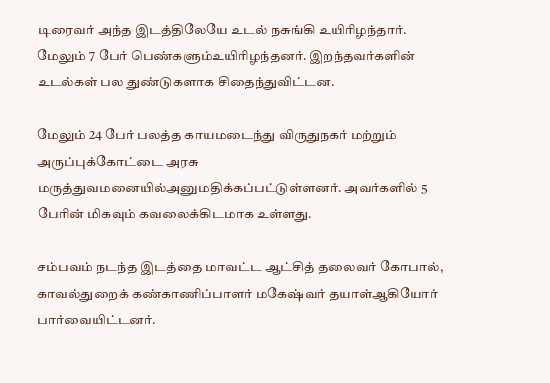டிரைவர் அந்த இடத்திலேயே உடல் நசுங்கி உயிரிழந்தார். மேலும் 7 பேர் பெண்களும்உயிரிழந்தனர். இறந்தவர்களின் உடல்கள் பல துண்டுகளாக சிதைந்துவிட்டன.

மேலும் 24 பேர் பலத்த காயமடைந்து விருதுநகர் மற்றும் அருப்புக்கோட்டை அரசு மருத்துவமனையில்அனுமதிக்கப்பட்டுள்ளனர். அவர்களில் 5 பேரின் மிகவும் கவலைக்கிடமாக உள்ளது.

சம்பவம் நடந்த இடத்தை மாவட்ட ஆட்சித் தலைவர் கோபால், காவல்துறைக் கண்காணிப்பாளர் மகேஷ்வர் தயாள்ஆகியோர் பார்வையிட்டனர்.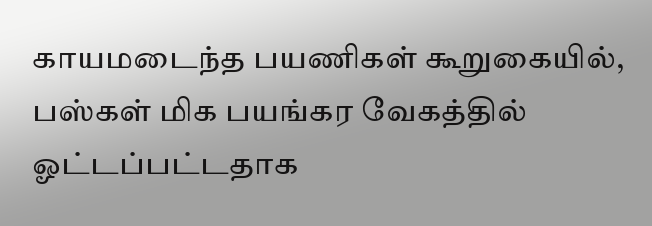காயமடைந்த பயணிகள் கூறுகையில், பஸ்கள் மிக பயங்கர வேகத்தில் ஓட்டப்பட்டதாக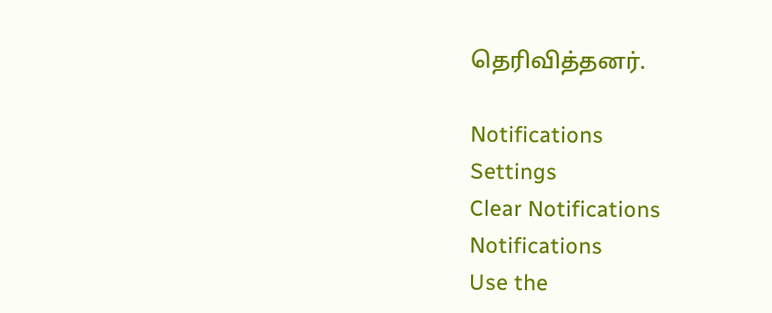தெரிவித்தனர்.

Notifications
Settings
Clear Notifications
Notifications
Use the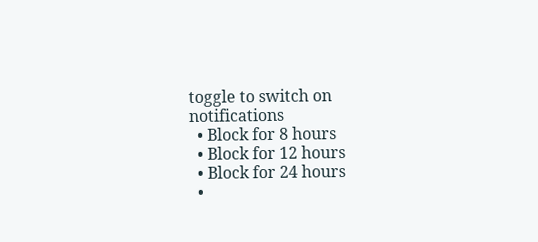toggle to switch on notifications
  • Block for 8 hours
  • Block for 12 hours
  • Block for 24 hours
  •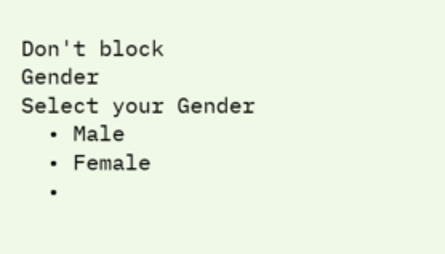Don't block
Gender
Select your Gender
  • Male
  • Female
  •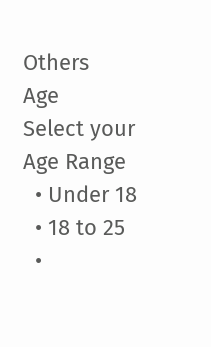Others
Age
Select your Age Range
  • Under 18
  • 18 to 25
  •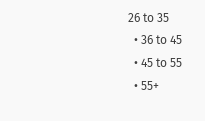26 to 35
  • 36 to 45
  • 45 to 55
  • 55+